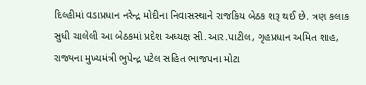દિલ્હીમાં વડાપ્રધાન નરેન્દ્ર મોદીના નિવાસસ્થાને રાજકિય બેઠક શરૂ થઈ છે. ત્રણ કલાક સુધી ચાલેલી આ બેઠકમાં પ્રદેશ અધ્યક્ષ સી.આર.પાટીલ, ગૃહપ્રધાન અમિત શાહ, રાજ્યના મુખ્યમંત્રી ભુપેન્દ્ર પટેલ સહિત ભાજપના મોટા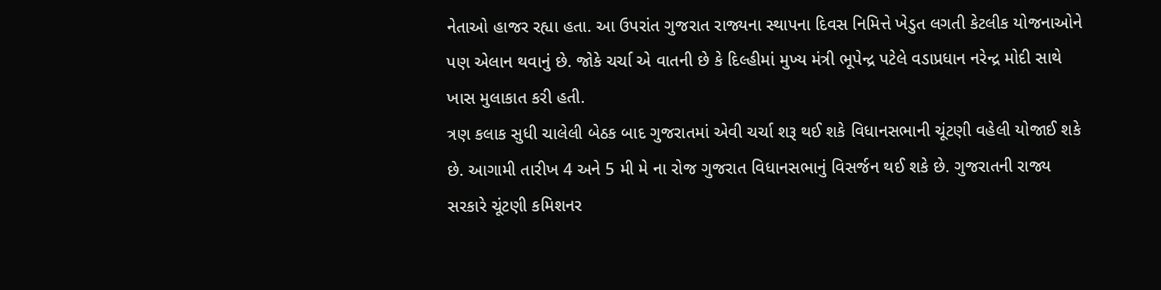નેતાઓ હાજર રહ્યા હતા. આ ઉપરાંત ગુજરાત રાજ્યના સ્થાપના દિવસ નિમિત્તે ખેડુત લગતી કેટલીક યોજનાઓને પણ એલાન થવાનું છે. જોકે ચર્ચા એ વાતની છે કે દિલ્હીમાં મુખ્ય મંત્રી ભૂપેન્દ્ર પટેલે વડાપ્રધાન નરેન્દ્ર મોદી સાથે ખાસ મુલાકાત કરી હતી.
ત્રણ કલાક સુધી ચાલેલી બેઠક બાદ ગુજરાતમાં એવી ચર્ચા શરૂ થઈ શકે વિધાનસભાની ચૂંટણી વહેલી યોજાઈ શકે છે. આગામી તારીખ 4 અને 5 મી મે ના રોજ ગુજરાત વિધાનસભાનું વિસર્જન થઈ શકે છે. ગુજરાતની રાજ્ય સરકારે ચૂંટણી કમિશનર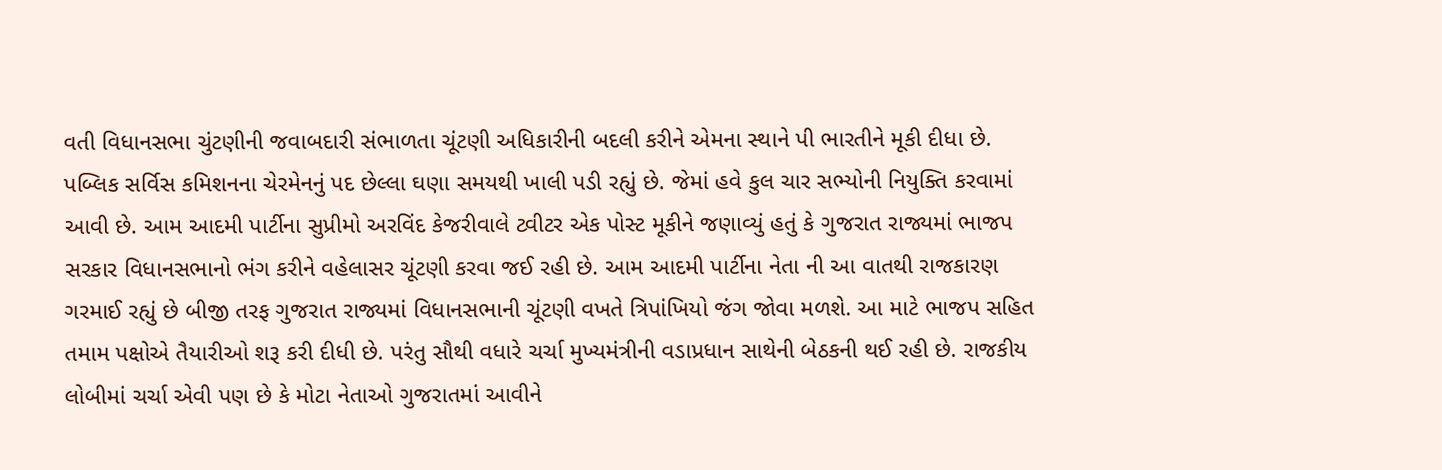વતી વિધાનસભા ચુંટણીની જવાબદારી સંભાળતા ચૂંટણી અધિકારીની બદલી કરીને એમના સ્થાને પી ભારતીને મૂકી દીધા છે. પબ્લિક સર્વિસ કમિશનના ચેરમેનનું પદ છેલ્લા ઘણા સમયથી ખાલી પડી રહ્યું છે. જેમાં હવે કુલ ચાર સભ્યોની નિયુક્તિ કરવામાં આવી છે. આમ આદમી પાર્ટીના સુપ્રીમો અરવિંદ કેજરીવાલે ટ્વીટર એક પોસ્ટ મૂકીને જણાવ્યું હતું કે ગુજરાત રાજ્યમાં ભાજપ સરકાર વિધાનસભાનો ભંગ કરીને વહેલાસર ચૂંટણી કરવા જઈ રહી છે. આમ આદમી પાર્ટીના નેતા ની આ વાતથી રાજકારણ ગરમાઈ રહ્યું છે બીજી તરફ ગુજરાત રાજ્યમાં વિધાનસભાની ચૂંટણી વખતે ત્રિપાંખિયો જંગ જોવા મળશે. આ માટે ભાજપ સહિત તમામ પક્ષોએ તૈયારીઓ શરૂ કરી દીધી છે. પરંતુ સૌથી વધારે ચર્ચા મુખ્યમંત્રીની વડાપ્રધાન સાથેની બેઠકની થઈ રહી છે. રાજકીય લોબીમાં ચર્ચા એવી પણ છે કે મોટા નેતાઓ ગુજરાતમાં આવીને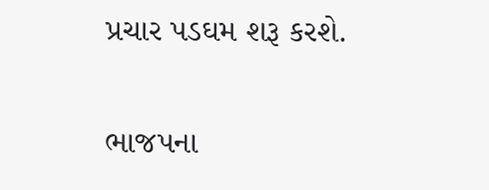પ્રચાર પડઘમ શરૂ કરશે.

ભાજપના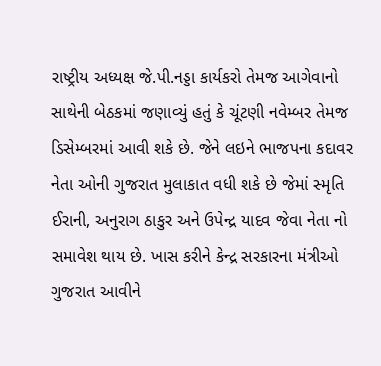રાષ્ટ્રીય અધ્યક્ષ જે.પી.નડ્ડા કાર્યકરો તેમજ આગેવાનો સાથેની બેઠકમાં જણાવ્યું હતું કે ચૂંટણી નવેમ્બર તેમજ ડિસેમ્બરમાં આવી શકે છે. જેને લઇને ભાજપના કદાવર નેતા ઓની ગુજરાત મુલાકાત વધી શકે છે જેમાં સ્મૃતિ ઈરાની, અનુરાગ ઠાકુર અને ઉપેન્દ્ર યાદવ જેવા નેતા નો સમાવેશ થાય છે. ખાસ કરીને કેન્દ્ર સરકારના મંત્રીઓ ગુજરાત આવીને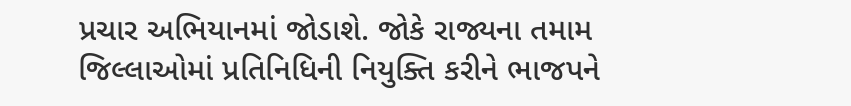પ્રચાર અભિયાનમાં જોડાશે. જોકે રાજ્યના તમામ જિલ્લાઓમાં પ્રતિનિધિની નિયુક્તિ કરીને ભાજપને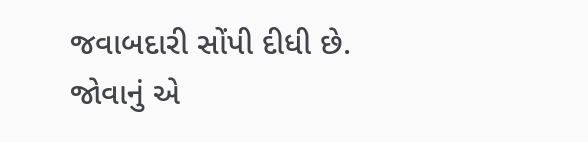જવાબદારી સોંપી દીધી છે. જોવાનું એ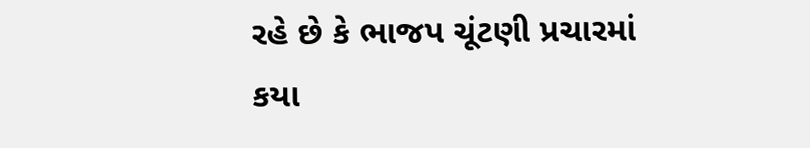રહે છે કે ભાજપ ચૂંટણી પ્રચારમાં કયા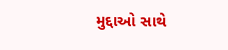મુદ્દાઓ સાથે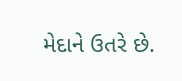મેદાને ઉતરે છે.